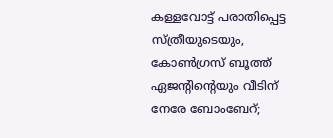കള്ളവോട്ട് പരാതിപ്പെട്ട സ്ത്രീയുടെയും, കോൺഗ്രസ് ബൂത്ത് ഏജന്റിന്റെയും വീടിന് നേരേ ബോംബേറ്;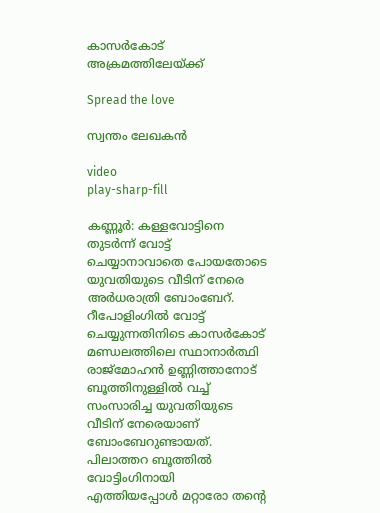കാസർകോട് അക്രമത്തിലേയ്ക്ക്

Spread the love

സ്വന്തം ലേഖകൻ

video
play-sharp-fill

കണ്ണൂർ: കള്ളവോട്ടിനെ തുടർന്ന് വോട്ട് ചെയ്യാനാവാതെ പോയതോടെ യുവതിയുടെ വീടിന് നേരെ അർധരാത്രി ബോംബേറ്. റീപോളിംഗിൽ വോട്ട് ചെയ്യുന്നതിനിടെ കാസർകോട് മണ്ഡലത്തിലെ സ്ഥാനാർത്ഥി രാജ്‌മോഹൻ ഉണ്ണിത്താനോട് ബൂത്തിനുള്ളിൽ വച്ച് സംസാരിച്ച യുവതിയുടെ വീടിന് നേരെയാണ് ബോംബേറുണ്ടായത്. പിലാത്തറ ബൂത്തിൽ വോട്ടിംഗിനായി എത്തിയപ്പോൾ മറ്റാരോ തന്റെ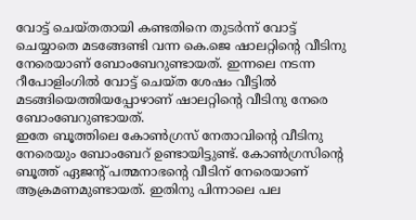വോട്ട് ചെയ്തതായി കണ്ടതിനെ തുടർന്ന് വോട്ട് ചെയ്യാതെ മടങ്ങേണ്ടി വന്ന കെ.ജെ ഷാലറ്റിന്റെ വീടിനു നേരെയാണ് ബോംബേറുണ്ടായത്. ഇന്നലെ നടന്ന റീപോളിംഗിൽ വോട്ട് ചെയ്ത ശേഷം വീട്ടിൽ മടങ്ങിയെത്തിയപ്പോഴാണ് ഷാലറ്റിന്റെ വീടിനു നേരെ ബോംബേറുണ്ടായത്.
ഇതേ ബൂത്തിലെ കോൺഗ്രസ് നേതാവിന്റെ വീടിനു നേരെയും ബോംബേറ് ഉണ്ടായിട്ടുണ്ട്. കോൺഗ്രസിന്റെ ബൂത്ത് ഏജന്റ് പത്മനാഭന്റെ വീടിന് നേരെയാണ് ആക്രമണമുണ്ടായത്. ഇതിനു പിന്നാലെ പല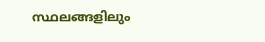സ്ഥലങ്ങളിലും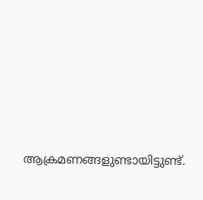ആക്രമണങ്ങളുണ്ടായിട്ടുണ്ട്.